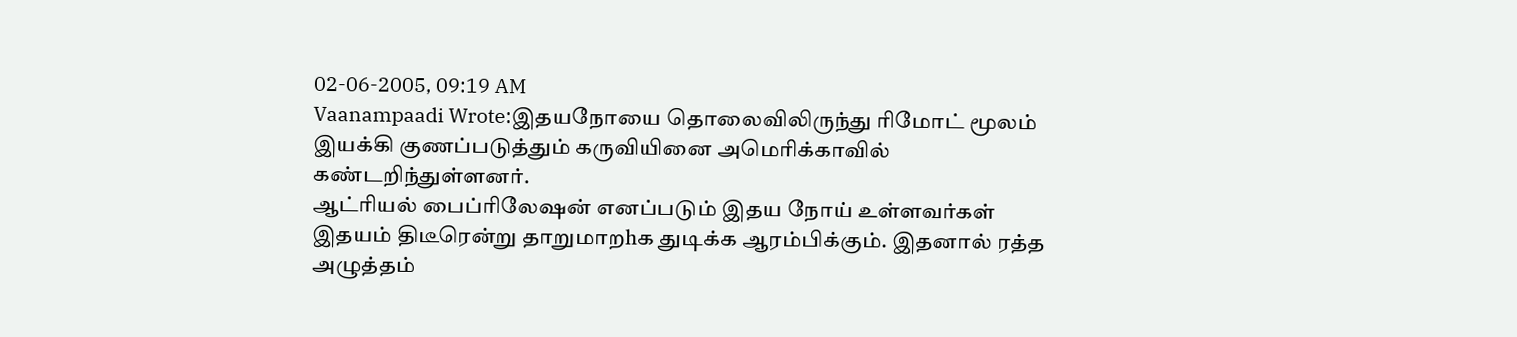02-06-2005, 09:19 AM
Vaanampaadi Wrote:இதயநோயை தொலைவிலிருந்து ரிமோட் மூலம் இயக்கி குணப்படுத்தும் கருவியினை அமெரிக்காவில் கண்டறிந்துள்ளனர்.
ஆட்ரியல் பைப்ரிலேஷன் எனப்படும் இதய நோய் உள்ளவர்கள் இதயம் திடீரென்று தாறுமாறhக துடிக்க ஆரம்பிக்கும். இதனால் ரத்த அழுத்தம்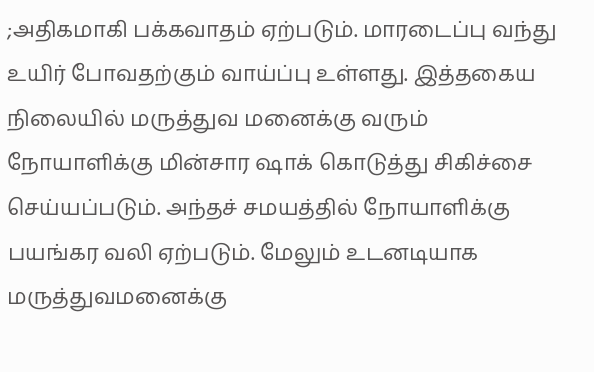;அதிகமாகி பக்கவாதம் ஏற்படும். மாரடைப்பு வந்து உயிர் போவதற்கும் வாய்ப்பு உள்ளது. இத்தகைய நிலையில் மருத்துவ மனைக்கு வரும் நோயாளிக்கு மின்சார ஷாக் கொடுத்து சிகிச்சை செய்யப்படும். அந்தச் சமயத்தில் நோயாளிக்கு பயங்கர வலி ஏற்படும். மேலும் உடனடியாக மருத்துவமனைக்கு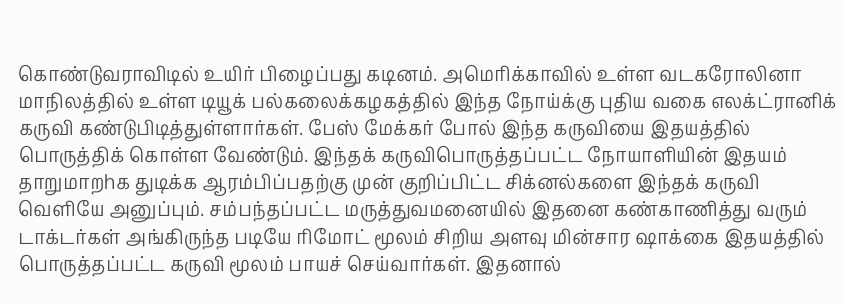கொண்டுவராவிடில் உயிர் பிழைப்பது கடினம். அமெரிக்காவில் உள்ள வடகரோலினா மாநிலத்தில் உள்ள டியூக் பல்கலைக்கழகத்தில் இந்த நோய்க்கு புதிய வகை எலக்ட்ரானிக் கருவி கண்டுபிடித்துள்ளார்கள். பேஸ் மேக்கர் போல் இந்த கருவியை இதயத்தில் பொருத்திக் கொள்ள வேண்டும். இந்தக் கருவிபொருத்தப்பட்ட நோயாளியின் இதயம் தாறுமாறhக துடிக்க ஆரம்பிப்பதற்கு முன் குறிப்பிட்ட சிக்னல்களை இந்தக் கருவி வெளியே அனுப்பும். சம்பந்தப்பட்ட மருத்துவமனையில் இதனை கண்காணித்து வரும் டாக்டர்கள் அங்கிருந்த படியே ரிமோட் மூலம் சிறிய அளவு மின்சார ஷாக்கை இதயத்தில் பொருத்தப்பட்ட கருவி மூலம் பாயச் செய்வார்கள். இதனால்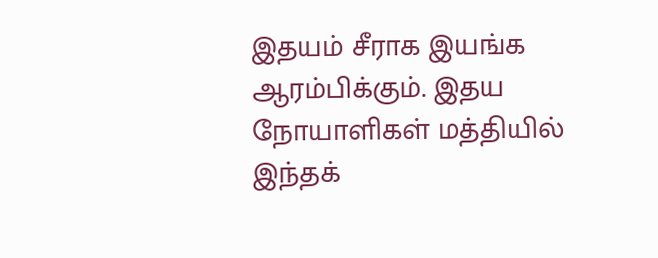இதயம் சீராக இயங்க ஆரம்பிக்கும். இதய நோயாளிகள் மத்தியில் இந்தக்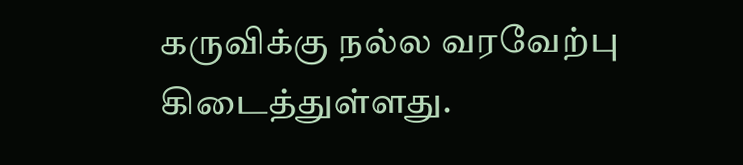கருவிக்கு நல்ல வரவேற்பு கிடைத்துள்ளது.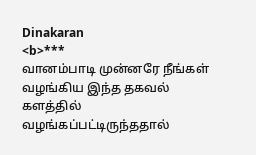Dinakaran
<b>***
வானம்பாடி முன்னரே நீங்கள் வழங்கிய இந்த தகவல் களத்தில் வழங்கப்பட்டிருந்ததால்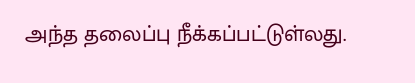அந்த தலைப்பு நீக்கப்பட்டுள்லது.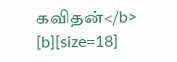கவிதன்</b>
[b][size=18]